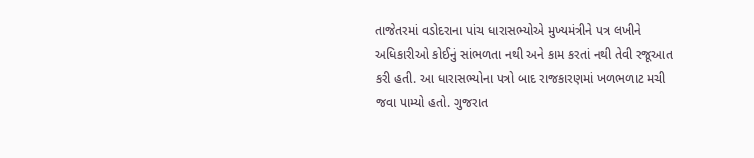તાજેતરમાં વડોદરાના પાંચ ધારાસભ્યોએ મુખ્યમંત્રીને પત્ર લખીને અધિકારીઓ કોઈનું સાંભળતા નથી અને કામ કરતાં નથી તેવી રજૂઆત કરી હતી. આ ધારાસભ્યોના પત્રો બાદ રાજકારણમાં ખળભળાટ મચી જવા પામ્યો હતો. ગુજરાત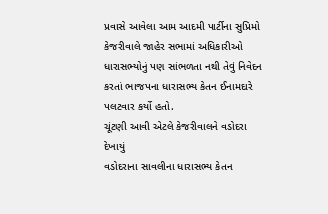પ્રવાસે આવેલા આમ આદમી પાર્ટીના સુપ્રિમો કેજરીવાલે જાહેર સભામાં અધિકારીઓ ધારાસભ્યોનું પણ સાંભળતા નથી તેવું નિવેદન કરતાં ભાજપના ધારાસભ્ય કેતન ઈનામદારે પલટવાર કર્યો હતો.
ચૂંટણી આવી એટલે કેજરીવાલને વડોદરા દેખાયું
વડોદરાના સાવલીના ધારાસભ્ય કેતન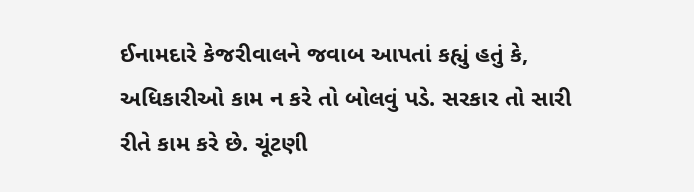ઈનામદારે કેજરીવાલને જવાબ આપતાં કહ્યું હતું કે, અધિકારીઓ કામ ન કરે તો બોલવું પડે. સરકાર તો સારી રીતે કામ કરે છે. ચૂંટણી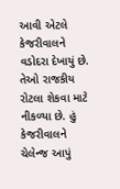આવી એટલે કેજરીવાલને વડોદરા દેખાયું છે. તેઓ રાજકીય રોટલા શેકવા માટે નીકળ્યા છે. હું કેજરીવાલને ચેલેન્જ આપું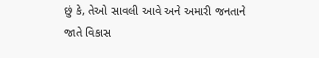છું કે, તેઓ સાવલી આવે અને અમારી જનતાને જાતે વિકાસ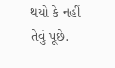થયો કે નહીં તેવું પૂછે.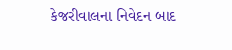કેજરીવાલના નિવેદન બાદ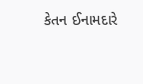કેતન ઈનામદારે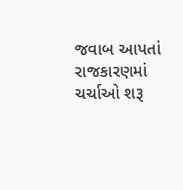જવાબ આપતાં રાજકારણમાં ચર્ચાઓ શરૂ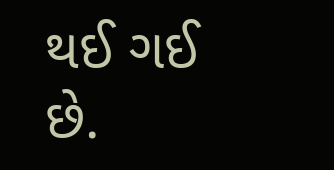થઈ ગઈ છે.